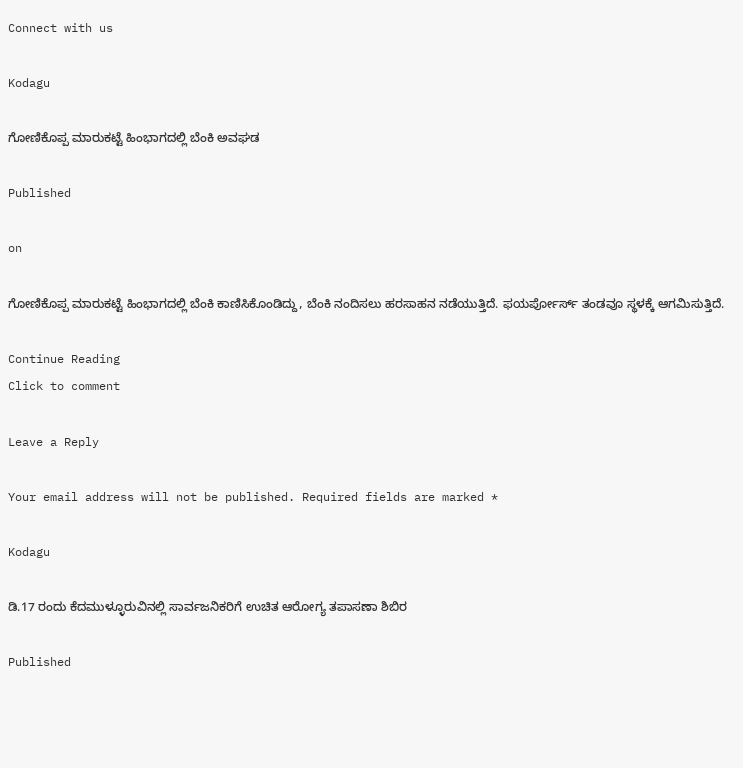Connect with us

Kodagu

ಗೋಣಿಕೊಪ್ಪ ಮಾರುಕಟ್ಟೆ ಹಿಂಭಾಗದಲ್ಲಿ ಬೆಂಕಿ ಅವಘಡ

Published

on

ಗೋಣಿಕೊಪ್ಪ ಮಾರುಕಟ್ಟೆ ಹಿಂಭಾಗದಲ್ಲಿ ಬೆಂಕಿ ಕಾಣಿಸಿಕೊಂಡಿದ್ದು, ಬೆಂಕಿ ನಂದಿಸಲು ಹರಸಾಹನ ನಡೆಯುತ್ತಿದೆ. ಫಯರ್ಪೋರ್ಸ್ ತಂಡವೂ ಸ್ಥಳಕ್ಕೆ ಆಗಮಿಸುತ್ತಿದೆ.

Continue Reading
Click to comment

Leave a Reply

Your email address will not be published. Required fields are marked *

Kodagu

ಡಿ.17 ರಂದು ಕೆದಮುಳ್ಳೂರುವಿನಲ್ಲಿ ಸಾರ್ವಜನಿಕರಿಗೆ ಉಚಿತ ಆರೋಗ್ಯ ತಪಾಸಣಾ ಶಿಬಿರ

Published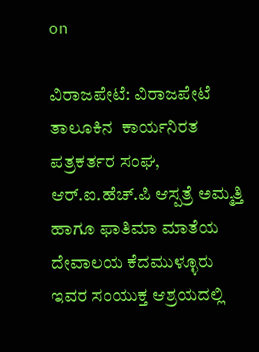on

ವಿರಾಜಪೇಟೆ: ವಿರಾಜಪೇಟೆ ತಾಲೂಕಿನ  ಕಾರ್ಯನಿರತ ಪತ್ರಕರ್ತರ ಸಂಘ, ಆರ್.ಐ.ಹೆಚ್.ಪಿ ಆಸ್ಪತ್ರೆ ಅಮ್ಮತ್ತಿ ಹಾಗೂ ಫಾತಿಮಾ ಮಾತೆಯ ದೇವಾಲಯ ಕೆದಮುಳ್ಳೂರು ಇವರ ಸಂಯುಕ್ತ ಆಶ್ರಯದಲ್ಲಿ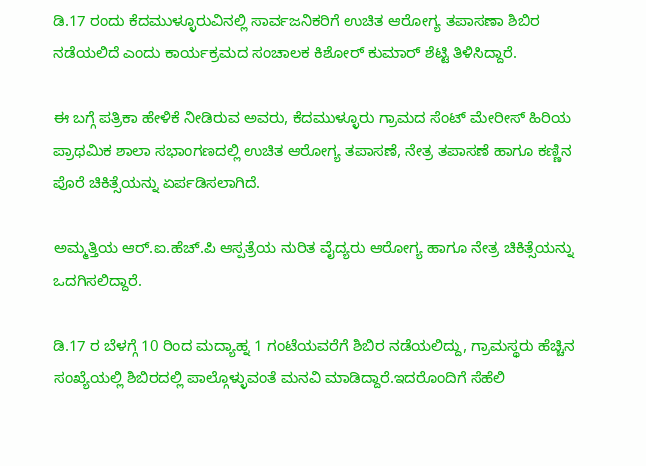ಡಿ.17 ರಂದು ಕೆದಮುಳ್ಳೂರುವಿನಲ್ಲಿ ಸಾರ್ವಜನಿಕರಿಗೆ ಉಚಿತ ಆರೋಗ್ಯ ತಪಾಸಣಾ ಶಿಬಿರ ನಡೆಯಲಿದೆ ಎಂದು ಕಾರ್ಯಕ್ರಮದ ಸಂಚಾಲಕ ಕಿಶೋರ್ ಕುಮಾರ್ ಶೆಟ್ಟಿ ತಿಳಿಸಿದ್ದಾರೆ.

ಈ ಬಗ್ಗೆ ಪತ್ರಿಕಾ ಹೇಳಿಕೆ ನೀಡಿರುವ ಅವರು, ಕೆದಮುಳ್ಳೂರು ಗ್ರಾಮದ ಸೆಂಟ್ ಮೇರೀಸ್ ಹಿರಿಯ ಪ್ರಾಥಮಿಕ ಶಾಲಾ ಸಭಾಂಗಣದಲ್ಲಿ ಉಚಿತ ಆರೋಗ್ಯ ತಪಾಸಣೆ, ನೇತ್ರ ತಪಾಸಣೆ ಹಾಗೂ ಕಣ್ಣಿನ ಪೊರೆ ಚಿಕಿತ್ಸೆಯನ್ನು ಏರ್ಪಡಿಸಲಾಗಿದೆ.

ಅಮ್ಮತ್ತಿಯ ಆರ್.ಐ.ಹೆಚ್.ಪಿ ಆಸ್ಪತ್ರೆಯ ನುರಿತ ವೈದ್ಯರು ಆರೋಗ್ಯ ಹಾಗೂ ನೇತ್ರ ಚಿಕಿತ್ಸೆಯನ್ನು ಒದಗಿಸಲಿದ್ದಾರೆ.

ಡಿ.17 ರ ಬೆಳಗ್ಗೆ 10 ರಿಂದ ಮದ್ಯಾಹ್ನ 1 ಗಂಟೆಯವರೆಗೆ ಶಿಬಿರ ನಡೆಯಲಿದ್ದು, ಗ್ರಾಮಸ್ಥರು ಹೆಚ್ಚಿನ ಸಂಖ್ಯೆಯಲ್ಲಿ ಶಿಬಿರದಲ್ಲಿ ಪಾಲ್ಗೊಳ್ಳುವಂತೆ ಮನವಿ ಮಾಡಿದ್ದಾರೆ.ಇದರೊಂದಿಗೆ ಸೆಹೆಲಿ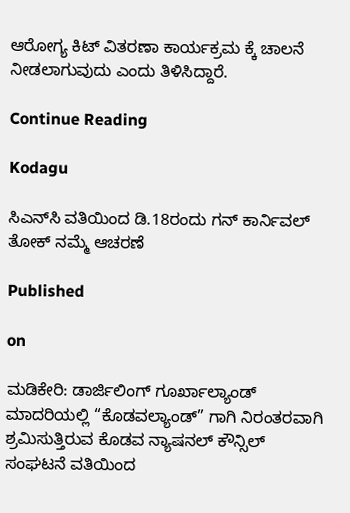ಆರೋಗ್ಯ ಕಿಟ್ ವಿತರಣಾ ಕಾರ್ಯಕ್ರಮ ಕ್ಕೆ ಚಾಲನೆ ನೀಡಲಾಗುವುದು ಎಂದು ತಿಳಿಸಿದ್ದಾರೆ.

Continue Reading

Kodagu

ಸಿಎನ್‌ಸಿ ವತಿಯಿಂದ ಡಿ.18ರಂದು ಗನ್ ಕಾರ್ನಿವಲ್ ತೋಕ್ ನಮ್ಮೆ ಆಚರಣೆ

Published

on

ಮಡಿಕೇರಿ: ಡಾರ್ಜಿಲಿಂಗ್ ಗೂರ್ಖಾಲ್ಯಾಂಡ್ ಮಾದರಿಯಲ್ಲಿ “ಕೊಡವಲ್ಯಾಂಡ್” ಗಾಗಿ ನಿರಂತರವಾಗಿ ಶ್ರಮಿಸುತ್ತಿರುವ ಕೊಡವ ನ್ಯಾಷನಲ್ ಕೌನ್ಸಿಲ್ ಸಂಘಟನೆ ವತಿಯಿಂದ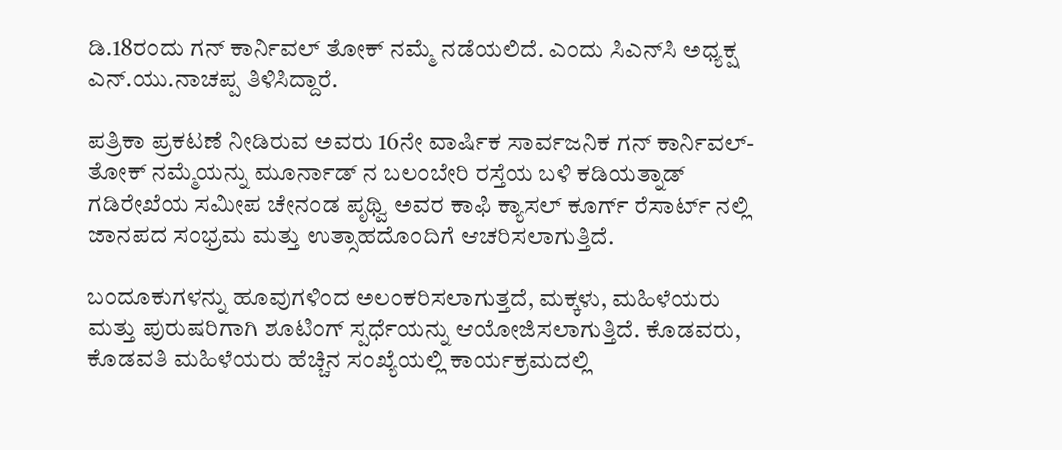ಡಿ.18ರಂದು ಗನ್ ಕಾರ್ನಿವಲ್ ತೋಕ್ ನಮ್ಮೆ ನಡೆಯಲಿದೆ. ಎಂದು ಸಿಎನ್‌ಸಿ ಅಧ್ಯಕ್ಷ ಎನ್.ಯು.ನಾಚಪ್ಪ ತಿಳಿಸಿದ್ದಾರೆ.

ಪತ್ರಿಕಾ ಪ್ರಕಟಣೆ ನೀಡಿರುವ ಅವರು 16ನೇ ವಾರ್ಷಿಕ ಸಾರ್ವಜನಿಕ ಗನ್ ಕಾರ್ನಿವಲ್-ತೋಕ್ ನಮ್ಮೆಯನ್ನು ಮೂರ್ನಾಡ್ ನ ಬಲಂಬೇರಿ ರಸ್ತೆಯ ಬಳಿ ಕಡಿಯತ್ನಾಡ್ ಗಡಿರೇಖೆಯ ಸಮೀಪ ಚೇನಂಡ ಪೃಥ್ವಿ ಅವರ ಕಾಫಿ ಕ್ಯಾಸಲ್ ಕೂರ್ಗ್ ರೆಸಾರ್ಟ್ ನಲ್ಲಿ ಜಾನಪದ ಸಂಭ್ರಮ ಮತ್ತು ಉತ್ಸಾಹದೊಂದಿಗೆ ಆಚರಿಸಲಾಗುತ್ತಿದೆ.

ಬಂದೂಕುಗಳನ್ನು ಹೂವುಗಳಿಂದ ಅಲಂಕರಿಸಲಾಗುತ್ತದೆ, ಮಕ್ಕಳು, ಮಹಿಳೆಯರು ಮತ್ತು ಪುರುಷರಿಗಾಗಿ ಶೂಟಿಂಗ್ ಸ್ಪರ್ಧೆಯನ್ನು ಆಯೋಜಿಸಲಾಗುತ್ತಿದೆ. ಕೊಡವರು, ಕೊಡವತಿ ಮಹಿಳೆಯರು ಹೆಚ್ಚಿನ ಸಂಖ್ಯೆಯಲ್ಲಿ ಕಾರ್ಯಕ್ರಮದಲ್ಲಿ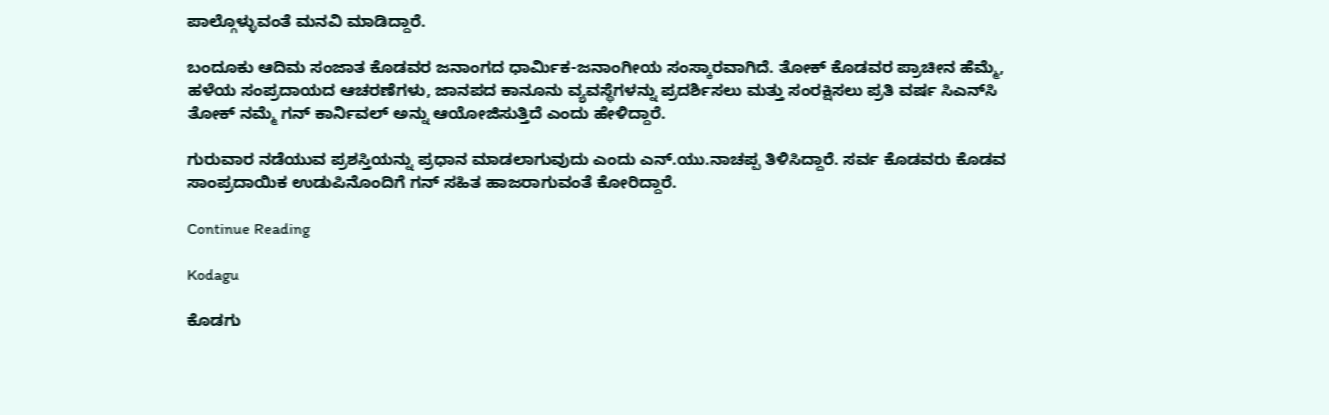ಪಾಲ್ಗೊಳ್ಳುವಂತೆ ಮನವಿ ಮಾಡಿದ್ದಾರೆ.

ಬಂದೂಕು ಆದಿಮ ಸಂಜಾತ ಕೊಡವರ ಜನಾಂಗದ ಧಾರ್ಮಿಕ-ಜನಾಂಗೀಯ ಸಂಸ್ಕಾರವಾಗಿದೆ. ತೋಕ್ ಕೊಡವರ ಪ್ರಾಚೀನ ಹೆಮ್ಮೆ, ಹಳೆಯ ಸಂಪ್ರದಾಯದ ಆಚರಣೆಗಳು, ಜಾನಪದ ಕಾನೂನು ವ್ಯವಸ್ಥೆಗಳನ್ನು ಪ್ರದರ್ಶಿಸಲು ಮತ್ತು ಸಂರಕ್ಷಿಸಲು ಪ್ರತಿ ವರ್ಷ ಸಿಎನ್‌ಸಿ ತೋಕ್ ನಮ್ಮೆ ಗನ್ ಕಾರ್ನಿವಲ್ ಅನ್ನು ಆಯೋಜಿಸುತ್ತಿದೆ ಎಂದು ಹೇಳಿದ್ದಾರೆ.

ಗುರುವಾರ ನಡೆಯುವ ಪ್ರಶಸ್ತಿಯನ್ನು ಪ್ರಧಾನ ಮಾಡಲಾಗುವುದು ಎಂದು ಎನ್.ಯು.ನಾಚಪ್ಪ ತಿಳಿಸಿದ್ದಾರೆ. ಸರ್ವ ಕೊಡವರು ಕೊಡವ ಸಾಂಪ್ರದಾಯಿಕ ಉಡುಪಿನೊಂದಿಗೆ ಗನ್ ಸಹಿತ ಹಾಜರಾಗುವಂತೆ ಕೋರಿದ್ದಾರೆ.

Continue Reading

Kodagu

ಕೊಡಗು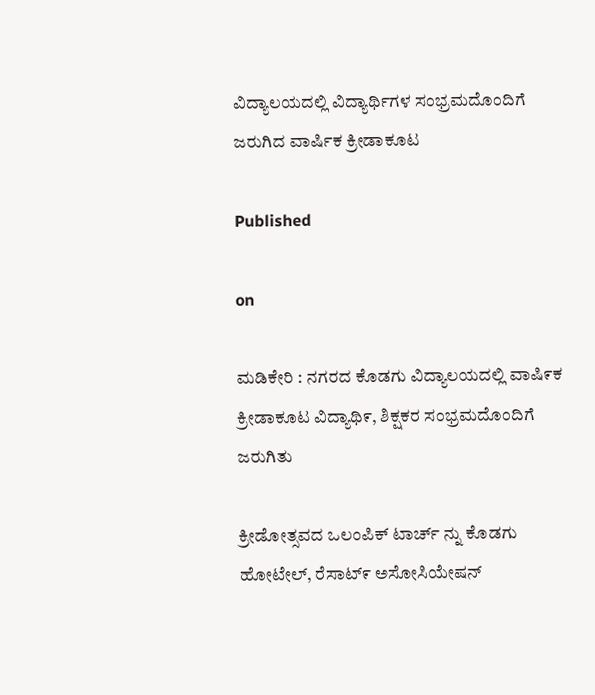ವಿದ್ಯಾಲಯದಲ್ಲಿ ವಿದ್ಯಾರ್ಥಿಗಳ ಸಂಭ್ರಮದೊಂದಿಗೆ ಜರುಗಿದ ವಾರ್ಷಿಕ ಕ್ರೀಡಾಕೂಟ

Published

on

ಮಡಿಕೇರಿ : ನಗರದ ಕೊಡಗು ವಿದ್ಯಾಲಯದಲ್ಲಿ ವಾಷಿ೯ಕ ಕ್ರೀಡಾಕೂಟ ವಿದ್ಯಾಥಿ೯, ಶಿಕ್ಷಕರ ಸಂಭ್ರಮದೊಂದಿಗೆ ಜರುಗಿತು

ಕ್ರೀಡೋತ್ಸವದ ಒಲಂಪಿಕ್ ಟಾರ್ಚ್ ನ್ನು ಕೊಡಗು ಹೋಟೇಲ್, ರೆಸಾಟ್೯ ಅಸೋಸಿಯೇಷನ್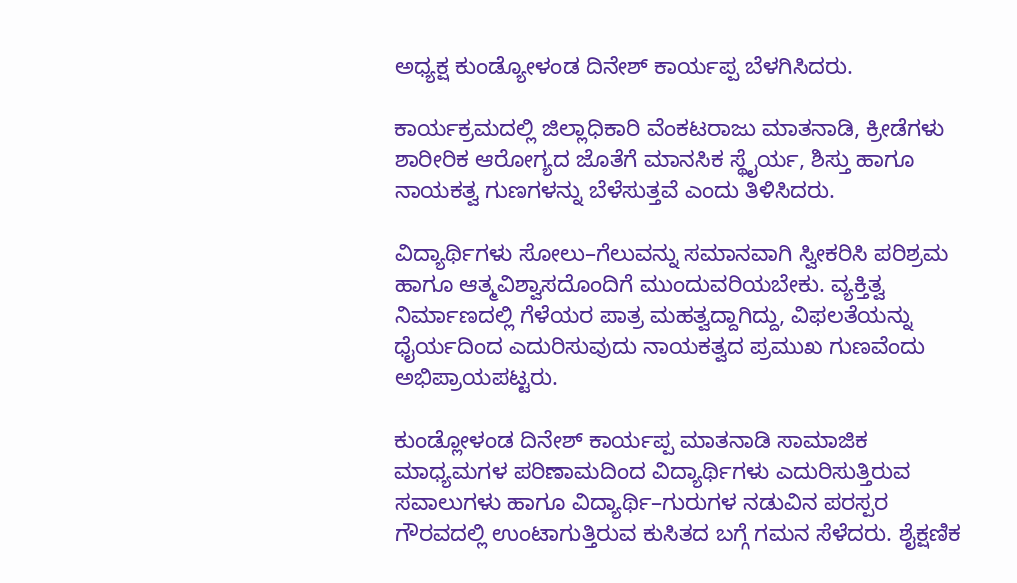ಅಧ್ಯಕ್ಷ ಕುಂಡ್ಯೋಳಂಡ ದಿನೇಶ್ ಕಾರ್ಯಪ್ಪ ಬೆಳಗಿಸಿದರು.

ಕಾರ್ಯಕ್ರಮದಲ್ಲಿ ಜಿಲ್ಲಾಧಿಕಾರಿ ವೆಂಕಟರಾಜು ಮಾತನಾಡಿ, ಕ್ರೀಡೆಗಳು ಶಾರೀರಿಕ ಆರೋಗ್ಯದ ಜೊತೆಗೆ ಮಾನಸಿಕ ಸ್ಥೈರ್ಯ, ಶಿಸ್ತು ಹಾಗೂ ನಾಯಕತ್ವ ಗುಣಗಳನ್ನು ಬೆಳೆಸುತ್ತವೆ ಎಂದು ತಿಳಿಸಿದರು.

ವಿದ್ಯಾರ್ಥಿಗಳು ಸೋಲು–ಗೆಲುವನ್ನು ಸಮಾನವಾಗಿ ಸ್ವೀಕರಿಸಿ ಪರಿಶ್ರಮ ಹಾಗೂ ಆತ್ಮವಿಶ್ವಾಸದೊಂದಿಗೆ ಮುಂದುವರಿಯಬೇಕು. ವ್ಯಕ್ತಿತ್ವ ನಿರ್ಮಾಣದಲ್ಲಿ ಗೆಳೆಯರ ಪಾತ್ರ ಮಹತ್ವದ್ದಾಗಿದ್ದು, ವಿಫಲತೆಯನ್ನು ಧೈರ್ಯದಿಂದ ಎದುರಿಸುವುದು ನಾಯಕತ್ವದ ಪ್ರಮುಖ ಗುಣವೆಂದು ಅಭಿಪ್ರಾಯಪಟ್ಟರು.

ಕುಂಡ್ಲೋಳಂಡ ದಿನೇಶ್ ಕಾರ್ಯಪ್ಪ ಮಾತನಾಡಿ ಸಾಮಾಜಿಕ ಮಾಧ್ಯಮಗಳ ಪರಿಣಾಮದಿಂದ ವಿದ್ಯಾರ್ಥಿಗಳು ಎದುರಿಸುತ್ತಿರುವ ಸವಾಲುಗಳು ಹಾಗೂ ವಿದ್ಯಾರ್ಥಿ–ಗುರುಗಳ ನಡುವಿನ ಪರಸ್ಪರ ಗೌರವದಲ್ಲಿ ಉಂಟಾಗುತ್ತಿರುವ ಕುಸಿತದ ಬಗ್ಗೆ ಗಮನ ಸೆಳೆದರು. ಶೈಕ್ಷಣಿಕ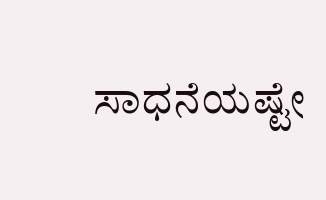ಸಾಧನೆಯಷ್ಟೇ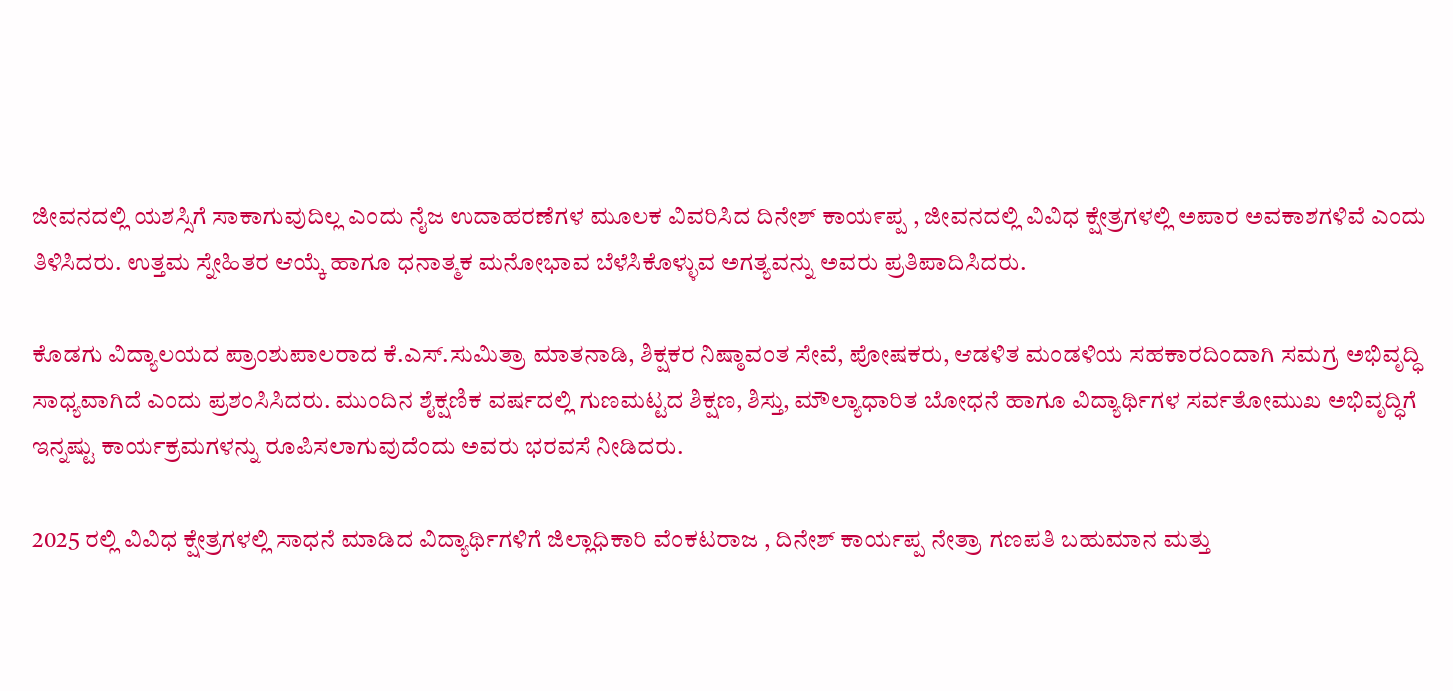ಜೀವನದಲ್ಲಿ ಯಶಸ್ಸಿಗೆ ಸಾಕಾಗುವುದಿಲ್ಲ ಎಂದು ನೈಜ ಉದಾಹರಣೆಗಳ ಮೂಲಕ ವಿವರಿಸಿದ ದಿನೇಶ್ ಕಾಯ೯ಪ್ಪ , ಜೀವನದಲ್ಲಿ ವಿವಿಧ ಕ್ಷೇತ್ರಗಳಲ್ಲಿ ಅಪಾರ ಅವಕಾಶಗಳಿವೆ ಎಂದು ತಿಳಿಸಿದರು. ಉತ್ತಮ ಸ್ನೇಹಿತರ ಆಯ್ಕೆ ಹಾಗೂ ಧನಾತ್ಮಕ ಮನೋಭಾವ ಬೆಳೆಸಿಕೊಳ್ಳುವ ಅಗತ್ಯವನ್ನು ಅವರು ಪ್ರತಿಪಾದಿಸಿದರು.

ಕೊಡಗು ವಿದ್ಯಾಲಯದ ಪ್ರಾಂಶುಪಾಲರಾದ ಕೆ.ಎಸ್.ಸುಮಿತ್ರಾ ಮಾತನಾಡಿ, ಶಿಕ್ಷಕರ ನಿಷ್ಠಾವಂತ ಸೇವೆ, ಪೋಷಕರು, ಆಡಳಿತ ಮಂಡಳಿಯ ಸಹಕಾರದಿಂದಾಗಿ ಸಮಗ್ರ ಅಭಿವೃದ್ಧಿ ಸಾಧ್ಯವಾಗಿದೆ ಎಂದು ಪ್ರಶಂಸಿಸಿದರು. ಮುಂದಿನ ಶೈಕ್ಷಣಿಕ ವರ್ಷದಲ್ಲಿ ಗುಣಮಟ್ಟದ ಶಿಕ್ಷಣ, ಶಿಸ್ತು, ಮೌಲ್ಯಾಧಾರಿತ ಬೋಧನೆ ಹಾಗೂ ವಿದ್ಯಾರ್ಥಿಗಳ ಸರ್ವತೋಮುಖ ಅಭಿವೃದ್ಧಿಗೆ ಇನ್ನಷ್ಟು ಕಾರ್ಯಕ್ರಮಗಳನ್ನು ರೂಪಿಸಲಾಗುವುದೆಂದು ಅವರು ಭರವಸೆ ನೀಡಿದರು.

2025 ರಲ್ಲಿ ವಿವಿಧ ಕ್ಷೇತ್ರಗಳಲ್ಲಿ ಸಾಧನೆ ಮಾಡಿದ ವಿದ್ಯಾರ್ಥಿಗಳಿಗೆ ಜಿಲ್ಲಾಧಿಕಾರಿ ವೆಂಕಟರಾಜ , ದಿನೇಶ್ ಕಾರ್ಯಪ್ಪ ನೇತ್ರಾ ಗಣಪತಿ ಬಹುಮಾನ ಮತ್ತು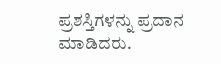ಪ್ರಶಸ್ತಿಗಳನ್ನು ಪ್ರದಾನ ಮಾಡಿದರು.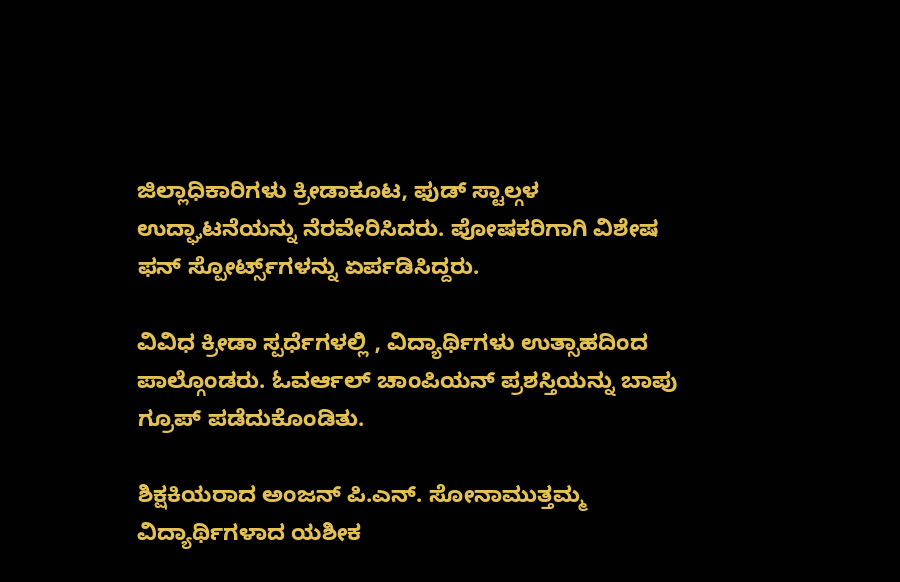ಜಿಲ್ಲಾಧಿಕಾರಿಗಳು ಕ್ರೀಡಾಕೂಟ, ಫುಡ್ ಸ್ಟಾಲ್ಗಳ ಉದ್ಘಾಟನೆಯನ್ನು ನೆರವೇರಿಸಿದರು. ಪೋಷಕರಿಗಾಗಿ ವಿಶೇಷ ಫನ್ ಸ್ಪೋರ್ಟ್ಸ್‌ಗಳನ್ನು ಏರ್ಪಡಿಸಿದ್ದರು.

ವಿವಿಧ ಕ್ರೀಡಾ ಸ್ಪರ್ಧೆಗಳಲ್ಲಿ , ವಿದ್ಯಾರ್ಥಿಗಳು ಉತ್ಸಾಹದಿಂದ ಪಾಲ್ಗೊಂಡರು. ಓವರ್ಆಲ್ ಚಾಂಪಿಯನ್ ಪ್ರಶಸ್ತಿಯನ್ನು ಬಾಪು ಗ್ರೂಪ್ ಪಡೆದುಕೊಂಡಿತು.

ಶಿಕ್ಷಕಿಯರಾದ ಅಂಜನ್ ಪಿ.ಎನ್. ಸೋನಾಮುತ್ತಮ್ಮ ವಿದ್ಯಾರ್ಥಿಗಳಾದ ಯಶೀಕ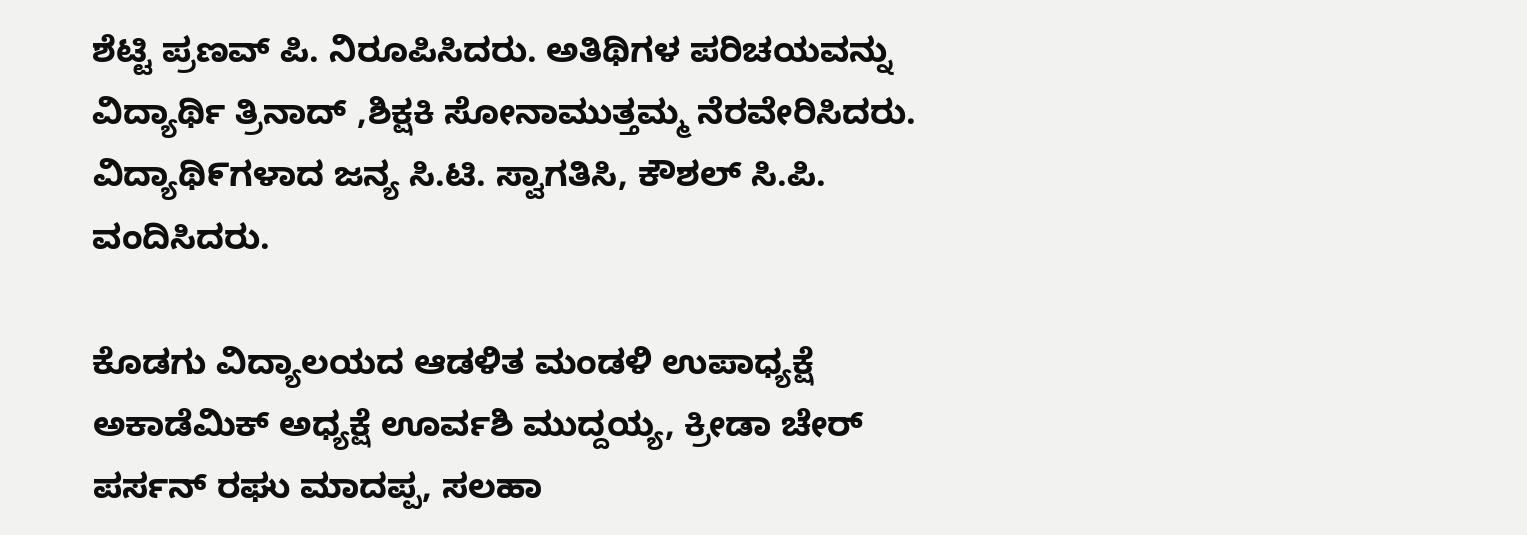ಶೆಟ್ಟಿ ಪ್ರಣವ್ ಪಿ. ನಿರೂಪಿಸಿದರು. ಅತಿಥಿಗಳ ಪರಿಚಯವನ್ನು ವಿದ್ಯಾರ್ಥಿ ತ್ರಿನಾದ್ ,ಶಿಕ್ಷಕಿ ಸೋನಾಮುತ್ತಮ್ಮ ನೆರವೇರಿಸಿದರು. ವಿದ್ಯಾಥಿ೯ಗಳಾದ ಜನ್ಯ ಸಿ.ಟಿ. ಸ್ವಾಗತಿಸಿ, ಕೌಶಲ್ ಸಿ.ಪಿ. ವಂದಿಸಿದರು.

ಕೊಡಗು ವಿದ್ಯಾಲಯದ ಆಡಳಿತ ಮಂಡಳಿ ಉಪಾಧ್ಯಕ್ಷೆ ಅಕಾಡೆಮಿಕ್ ಅಧ್ಯಕ್ಷೆ ಊರ್ವಶಿ ಮುದ್ದಯ್ಯ, ಕ್ರೀಡಾ ಚೇರ್ ಪರ್ಸನ್ ರಘು ಮಾದಪ್ಪ, ಸಲಹಾ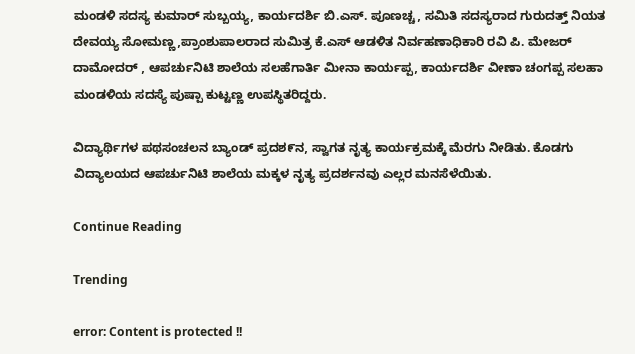ಮಂಡಳಿ ಸದಸ್ಯ ಕುಮಾರ್ ಸುಬ್ಬಯ್ಯ, ಕಾರ್ಯದರ್ಶಿ ಬಿ.ಎಸ್. ಪೂಣಚ್ಚ, ಸಮಿತಿ ಸದಸ್ಯರಾದ ಗುರುದತ್ತ್ ನಿಯತ ದೇವಯ್ಯ ಸೋಮಣ್ಣ,ಪ್ರಾಂಶುಪಾಲರಾದ ಸುಮಿತ್ರ ಕೆ.ಎಸ್ ಆಡಳಿತ ನಿರ್ವಹಣಾಧಿಕಾರಿ ರವಿ ಪಿ. ಮೇಜರ್ ದಾಮೋದರ್ , ಆಪರ್ಚುನಿಟಿ ಶಾಲೆಯ ಸಲಹೆಗಾರ್ತಿ ಮೀನಾ ಕಾರ್ಯಪ್ಪ, ಕಾರ್ಯದರ್ಶಿ ವೀಣಾ ಚಂಗಪ್ಪ ಸಲಹಾ ಮಂಡಳಿಯ ಸದಸ್ಯೆ ಪುಷ್ಪಾ ಕುಟ್ಟಣ್ಣ ಉಪಸ್ಥಿತರಿದ್ದರು.

ವಿದ್ಯಾರ್ಥಿಗಳ ಪಥಸಂಚಲನ ಬ್ಯಾಂಡ್ ಪ್ರದಶ೯ನ, ಸ್ವಾಗತ ನೃತ್ಯ ಕಾರ್ಯಕ್ರಮಕ್ಕೆ ಮೆರಗು ನೀಡಿತು. ಕೊಡಗು ವಿದ್ಯಾಲಯದ ಆಪರ್ಚುನಿಟಿ ಶಾಲೆಯ ಮಕ್ಕಳ ನೃತ್ಯ ಪ್ರದರ್ಶನವು ಎಲ್ಲರ ಮನಸೆಳೆಯಿತು.

Continue Reading

Trending

error: Content is protected !!